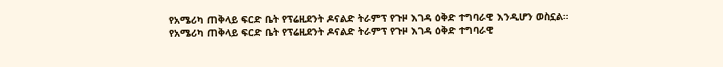የአሜሪካ ጠቅላይ ፍርድ ቤት የፕሬዚደንት ዶናልድ ትራምፕ የጉዞ እገዳ ዕቅድ ተግባራዊ እንዲሆን ወስኗል።
የአሜሪካ ጠቅላይ ፍርድ ቤት የፕሬዚደንት ዶናልድ ትራምፕ የጉዞ እገዳ ዕቅድ ተግባራዊ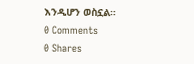እንዲሆን ወስኗል።
0 Comments
0 Shares